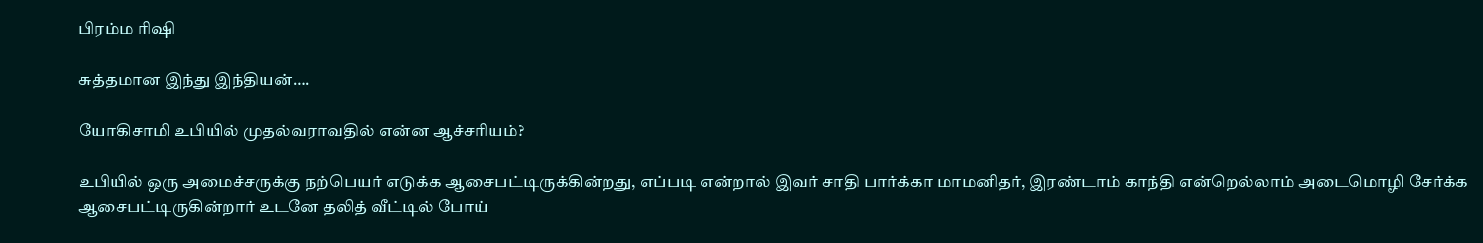பிரம்ம ரிஷி

சுத்தமான இந்து இந்தியன்….

யோகிசாமி உபியில் முதல்வ‌ராவதில் என்ன ஆச்சரியம்?

உபியில் ஒரு அமைச்சருக்கு நற்பெயர் எடுக்க ஆசைபட்டிருக்கின்றது, எப்படி என்றால் இவர் சாதி பார்க்கா மாமனிதர், இரண்டாம் காந்தி என்றெல்லாம் அடைமொழி சேர்க்க ஆசைபட்டிருகின்றார் உடனே தலித் வீட்டில் போய்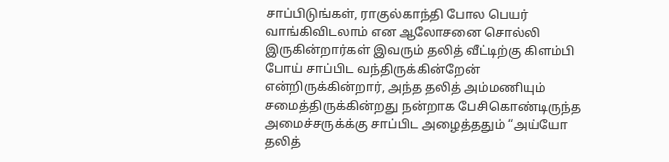சாப்பிடுங்கள், ராகுல்காந்தி போல பெயர் வாங்கிவிடலாம் என ஆலோசனை சொல்லி இருகின்றார்கள் இவரும் தலித் வீட்டிற்கு கிளம்பி போய் சாப்பிட வந்திருக்கின்றேன் என்றிருக்கின்றார், அந்த தலித் அம்மணியும் சமைத்திருக்கின்றது நன்றாக பேசிகொண்டிருந்த அமைச்சருக்க்கு சாப்பிட அழைத்ததும் “அய்யோ தலித்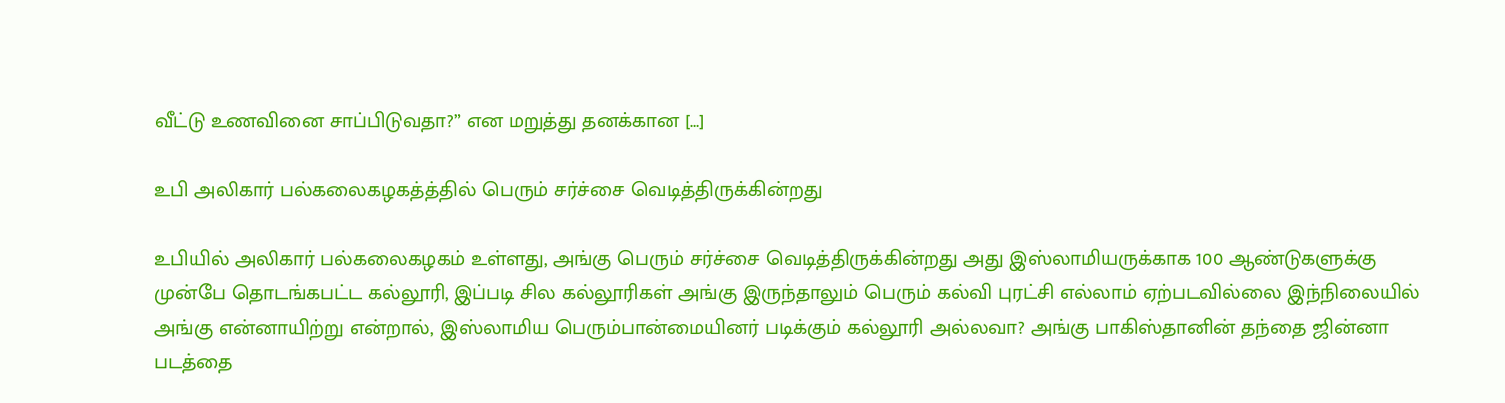வீட்டு உணவினை சாப்பிடுவதா?” என மறுத்து தனக்கான […]

உபி அலிகார் பல்கலைகழகத்த்தில் பெரும் சர்ச்சை வெடித்திருக்கின்றது

உபியில் அலிகார் பல்கலைகழகம் உள்ளது, அங்கு பெரும் சர்ச்சை வெடித்திருக்கின்றது அது இஸ்லாமியருக்காக 100 ஆண்டுகளுக்கு முன்பே தொடங்கபட்ட கல்லூரி, இப்படி சில கல்லூரிகள் அங்கு இருந்தாலும் பெரும் கல்வி புரட்சி எல்லாம் ஏற்படவில்லை இந்நிலையில் அங்கு என்னாயிற்று என்றால், இஸ்லாமிய பெரும்பான்மையினர் படிக்கும் கல்லூரி அல்லவா? அங்கு பாகிஸ்தானின் தந்தை ஜின்னா படத்தை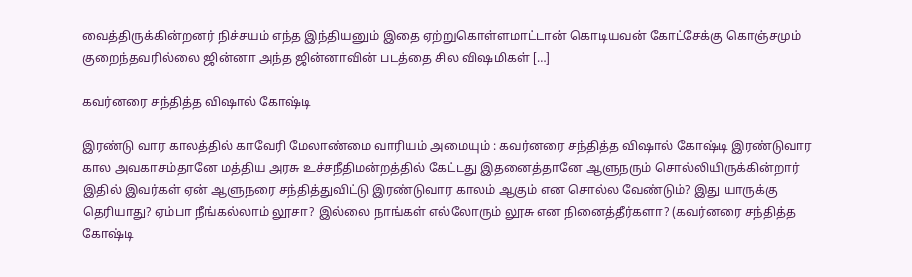வைத்திருக்கின்றனர் நிச்சயம் எந்த இந்தியனும் இதை ஏற்றுகொள்ளமாட்டான் கொடியவன் கோட்சேக்கு கொஞ்சமும் குறைந்தவரில்லை ஜின்னா அந்த ஜின்னாவின் படத்தை சில விஷமிகள் […]

கவர்னரை சந்தித்த விஷால் கோஷ்டி

இரண்டு வார காலத்தில் காவேரி மேலாண்மை வாரியம் அமையும் : கவர்னரை சந்தித்த விஷால் கோஷ்டி இரண்டுவார கால அவகாசம்தானே மத்திய அரசு உச்சநீதிமன்றத்தில் கேட்டது இதனைத்தானே ஆளுநரும் சொல்லியிருக்கின்றார் இதில் இவர்கள் ஏன் ஆளுநரை சந்தித்துவிட்டு இரண்டுவார காலம் ஆகும் என சொல்ல வேண்டும்? இது யாருக்கு தெரியாது? ஏம்பா நீங்கல்லாம் லூசா? இல்லை நாங்கள் எல்லோரும் லூசு என நினைத்தீர்களா? (கவர்னரை சந்தித்த கோஷ்டி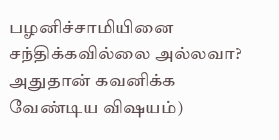பழனிச்சாமியினை சந்திக்கவில்லை அல்லவா? அதுதான் கவனிக்க வேண்டிய விஷயம்)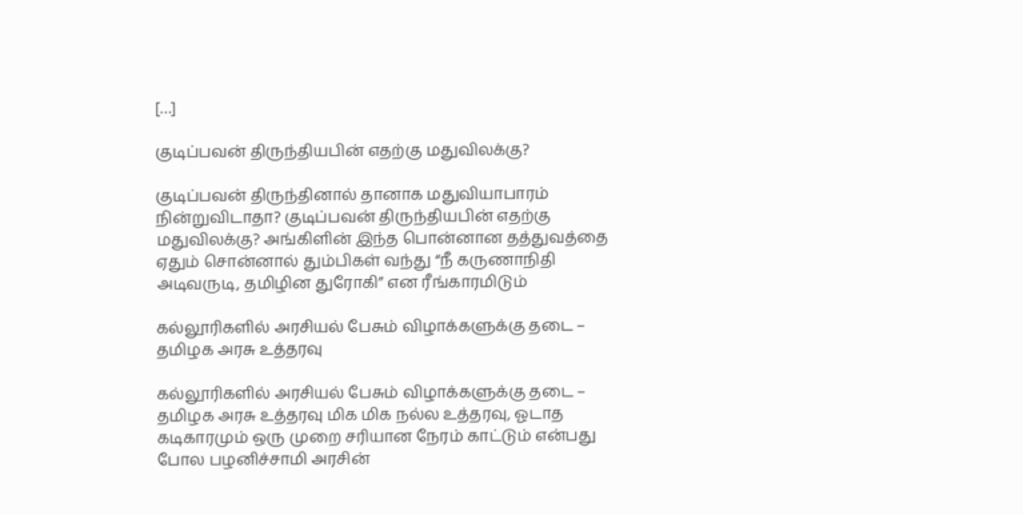[…]

குடிப்பவன் திருந்தியபின் எதற்கு மதுவிலக்கு?

குடிப்பவன் திருந்தினால் தானாக மதுவியாபாரம் நின்றுவிடாதா? குடிப்பவன் திருந்தியபின் எதற்கு மதுவிலக்கு? அங்கிளின் இந்த பொன்னான தத்துவத்தை ஏதும் சொன்னால் தும்பிகள் வந்து “நீ கருணாநிதி அடிவருடி, தமிழின துரோகி” என ரீங்காரமிடும்

கல்லூரிகளில் அரசியல் பேசும் விழாக்களுக்கு தடை – தமிழக அரசு உத்தரவு

கல்லூரிகளில் அரசியல் பேசும் விழாக்களுக்கு தடை – தமிழக அரசு உத்தரவு மிக மிக நல்ல உத்தரவு, ஓடாத கடிகாரமும் ஒரு முறை சரியான நேரம் காட்டும் என்பது போல பழனிச்சாமி அரசின்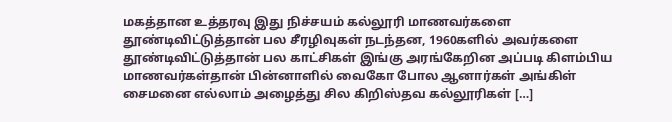மகத்தான உத்தரவு இது நிச்சயம் கல்லூரி மாணவர்களை தூண்டிவிட்டுத்தான் பல சீரழிவுகள் நடந்தன, 1960களில் அவர்களை தூண்டிவிட்டுத்தான் பல காட்சிகள் இங்கு அரங்கேறின‌ அப்படி கிளம்பிய மாணவர்கள்தான் பின்னாளில் வைகோ போல ஆனார்கள் அங்கிள் சைமனை எல்லாம் அழைத்து சில கிறிஸ்தவ கல்லூரிகள் […]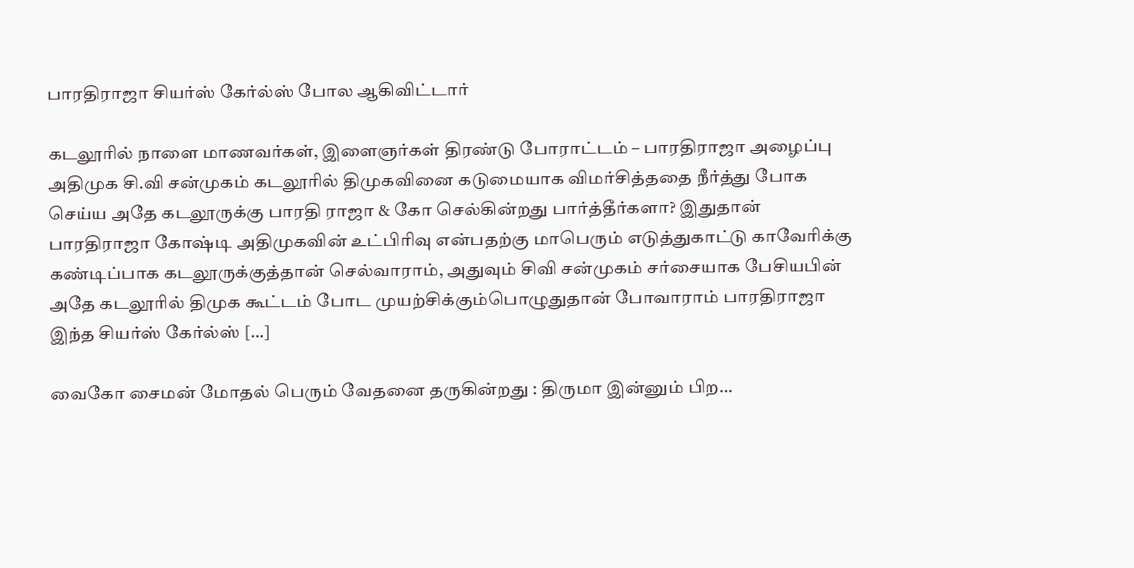பாரதிராஜா சியர்ஸ் கேர்ல்ஸ் போல ஆகிவிட்டார்

கடலூரில் நாளை மாணவர்கள், இளைஞர்கள் திரண்டு போராட்டம் – பாரதிராஜா அழைப்பு அதிமுக சி.வி சன்முகம் கடலூரில் திமுகவினை கடுமையாக விமர்சித்ததை நீர்த்து போக செய்ய அதே கடலூருக்கு பாரதி ராஜா & கோ செல்கின்றது பார்த்தீர்களா? இதுதான் பாரதிராஜா கோஷ்டி அதிமுகவின் உட்பிரிவு என்பதற்கு மாபெரும் எடுத்துகாட்டு காவேரிக்கு கண்டிப்பாக கடலூருக்குத்தான் செல்வாராம், அதுவும் சிவி சன்முகம் சர்சையாக பேசியபின் அதே கடலூரில் திமுக கூட்டம் போட முயற்சிக்கும்பொழுதுதான் போவாராம் பாரதிராஜா இந்த சியர்ஸ் கேர்ல்ஸ் […]

வைகோ சைமன் மோதல் பெரும் வேதனை தருகின்றது : திருமா இன்னும் பிற…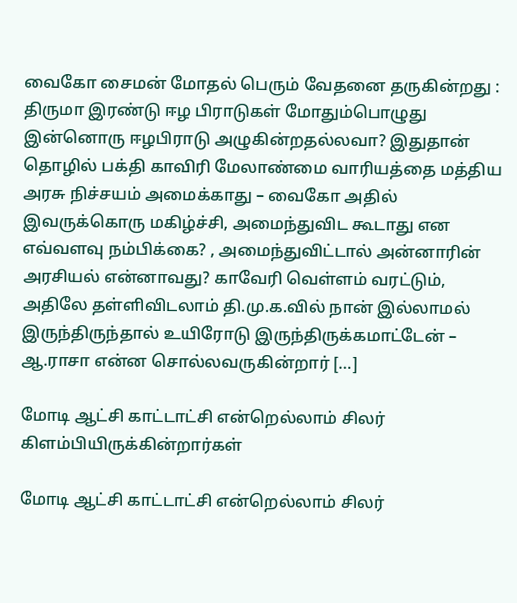வைகோ சைமன் மோதல் பெரும் வேதனை தருகின்றது : திருமா இரண்டு ஈழ பிராடுகள் மோதும்பொழுது இன்னொரு ஈழபிராடு அழுகின்றதல்லவா? இதுதான் தொழில் பக்தி காவிரி மேலாண்மை வாரியத்தை மத்திய அரசு நிச்சயம் அமைக்காது – வைகோ அதில் இவருக்கொரு மகிழ்ச்சி, அமைந்துவிட கூடாது என எவ்வளவு நம்பிக்கை? , அமைந்துவிட்டால் அன்னாரின் அரசியல் என்னாவது? காவேரி வெள்ளம் வரட்டும், அதிலே தள்ளிவிடலாம் தி.மு.க.வில் நான் இல்லாமல் இருந்திருந்தால் உயிரோடு இருந்திருக்கமாட்டேன் – ஆ.ராசா என்ன சொல்லவருகின்றார் […]

மோடி ஆட்சி காட்டாட்சி என்றெல்லாம் சிலர் கிளம்பியிருக்கின்றார்கள்

மோடி ஆட்சி காட்டாட்சி என்றெல்லாம் சிலர்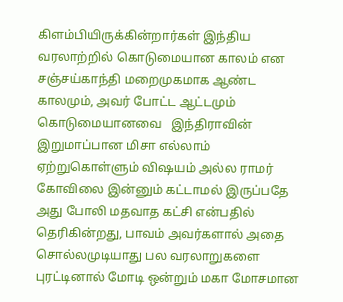கிளம்பியிருக்கின்றார்கள் இந்திய வரலாற்றில் கொடுமையான காலம் என சஞ்சய்காந்தி மறைமுகமாக ஆண்ட காலமும், அவர் போட்ட ஆட்டமும் கொடுமையானவை   இந்திராவின் இறுமாப்பான மிசா எல்லாம் ஏற்றுகொள்ளும் விஷயம் அல்ல‌ ராமர் கோவிலை இன்னும் கட்டாமல் இருப்பதே அது போலி மதவாத கட்சி என்பதில் தெரிகின்றது, பாவம் அவர்களால் அதை சொல்லமுடியாது பல வரலாறுகளை புரட்டினால் மோடி ஒன்றும் மகா மோசமான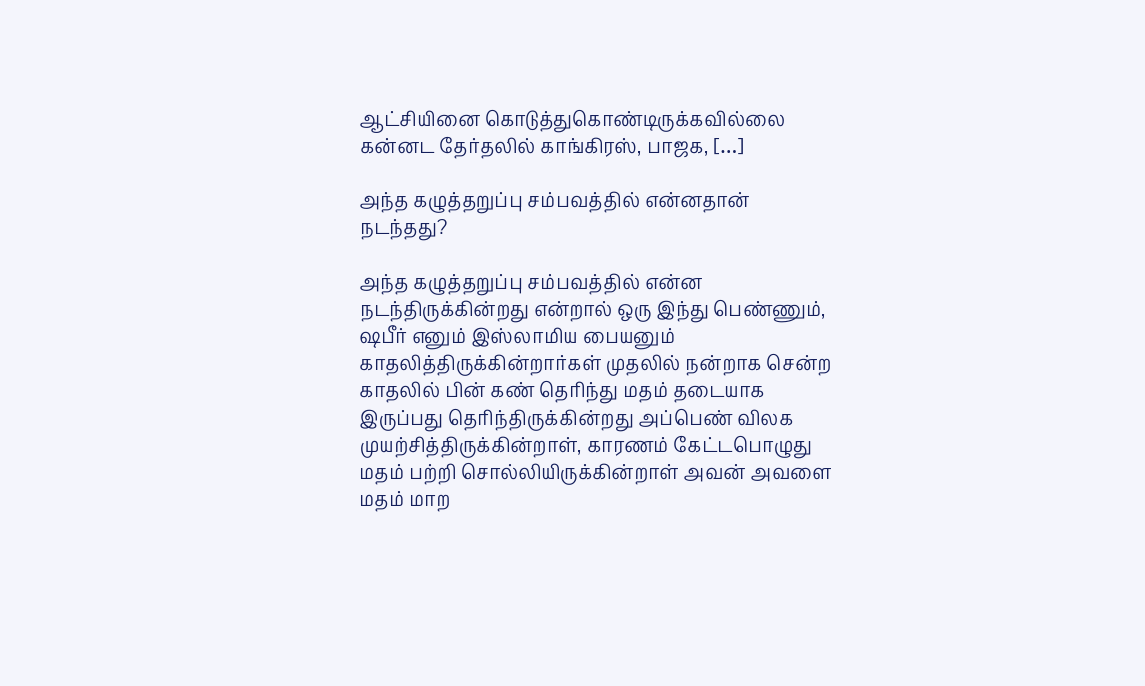ஆட்சியினை கொடுத்துகொண்டிருக்கவில்லை கன்னட தேர்தலில் காங்கிரஸ், பாஜக, […]

அந்த கழுத்தறுப்பு சம்பவத்தில் என்னதான் நடந்தது?

அந்த கழுத்தறுப்பு சம்பவத்தில் என்ன நடந்திருக்கின்றது என்றால் ஒரு இந்து பெண்ணும், ஷபீர் எனும் இஸ்லாமிய பையனும் காதலித்திருக்கின்றார்கள் முதலில் நன்றாக சென்ற காதலில் பின் கண் தெரிந்து மதம் தடையாக இருப்பது தெரிந்திருக்கின்றது அப்பெண் விலக முயற்சித்திருக்கின்றாள், காரணம் கேட்டபொழுது மதம் பற்றி சொல்லியிருக்கின்றாள் அவன் அவளை மதம் மாற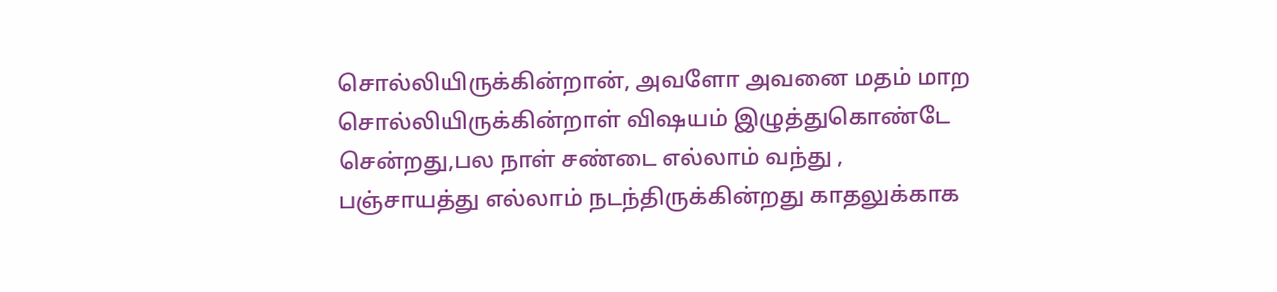சொல்லியிருக்கின்றான், அவளோ அவனை மதம் மாற சொல்லியிருக்கின்றாள் விஷயம் இழுத்துகொண்டே சென்றது,பல நாள் சண்டை எல்லாம் வந்து , பஞ்சாயத்து எல்லாம் நடந்திருக்கின்றது காதலுக்காக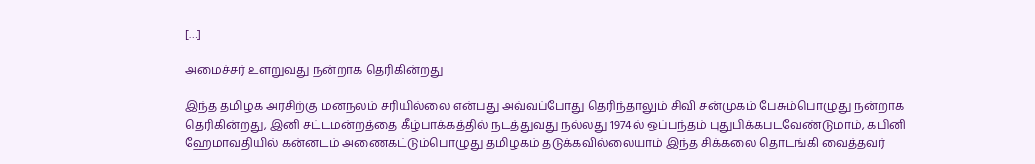[…]

அமைச்சர் உளறுவது நன்றாக தெரிகின்றது

இந்த தமிழக அரசிற்கு மனநலம் சரியில்லை என்பது அவ்வப்போது தெரிந்தாலும் சிவி சன்முகம் பேசும்பொழுது நன்றாக தெரிகின்றது, இனி சட்டமன்றத்தை கீழ்பாக்கத்தில் நடத்துவது நல்லது 1974ல் ஒப்பந்தம் புதுபிக்கபடவேண்டுமாம், கபினி ஹேமாவதியில் கன்னடம் அணைகட்டும்பொழுது தமிழகம் தடுக்கவில்லையாம் இந்த சிக்கலை தொடங்கி வைத்தவர்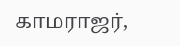காமராஜர்,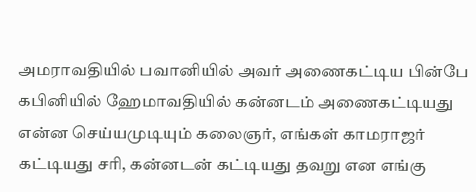அமராவதியில் பவானியில் அவர் அணைகட்டிய பின்பே கபினியில் ஹேமாவதியில் கன்னடம் அணைகட்டியது என்ன செய்யமுடியும் கலைஞர், எங்கள் காமராஜர் கட்டியது சரி, கன்னடன் கட்டியது தவறு என எங்கு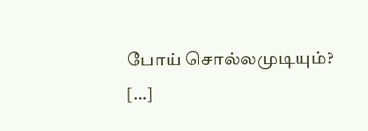போய் சொல்லமுடியும்? […]